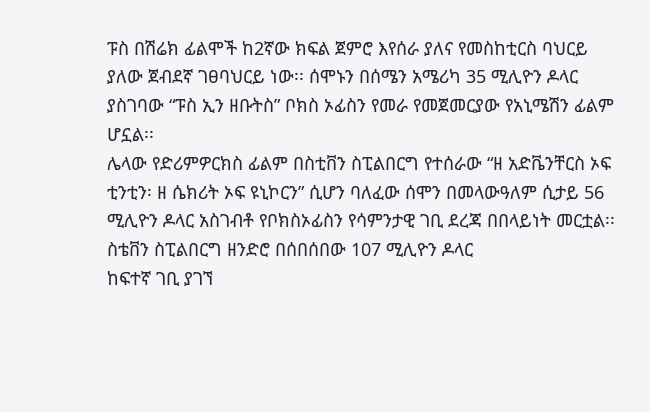ፑስ በሽሬክ ፊልሞች ከ2ኛው ክፍል ጀምሮ እየሰራ ያለና የመስከቲርስ ባህርይ ያለው ጀብደኛ ገፀባህርይ ነው፡፡ ሰሞኑን በሰሜን አሜሪካ 35 ሚሊዮን ዶላር ያስገባው “ፑስ ኢን ዘቡትስ” ቦክስ ኦፊስን የመራ የመጀመርያው የአኒሜሽን ፊልም ሆኗል፡፡
ሌላው የድሪምዎርክስ ፊልም በስቲቨን ስፒልበርግ የተሰራው “ዘ አድቬንቸርስ ኦፍ ቲንቲን፡ ዘ ሴክሪት ኦፍ ዩኒኮርን” ሲሆን ባለፈው ሰሞን በመላውዓለም ሲታይ 56 ሚሊዮን ዶላር አስገብቶ የቦክስኦፊስን የሳምንታዊ ገቢ ደረጃ በበላይነት መርቷል፡፡ ስቴቨን ስፒልበርግ ዘንድሮ በሰበሰበው 107 ሚሊዮን ዶላር
ከፍተኛ ገቢ ያገኘ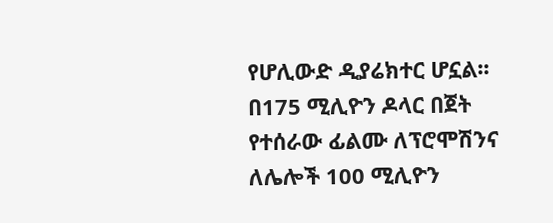የሆሊውድ ዲያሬክተር ሆኗል፡፡ በ175 ሚሊዮን ዶላር በጀት የተሰራው ፊልሙ ለፕሮሞሽንና ለሌሎች 100 ሚሊዮን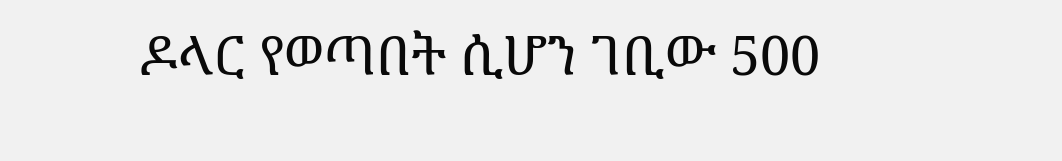ዶላር የወጣበት ሲሆን ገቢው 500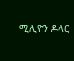ሚሊዮን ዶላር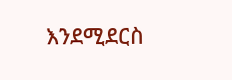እንደሚደርስ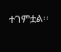ተገምቷል፡፡